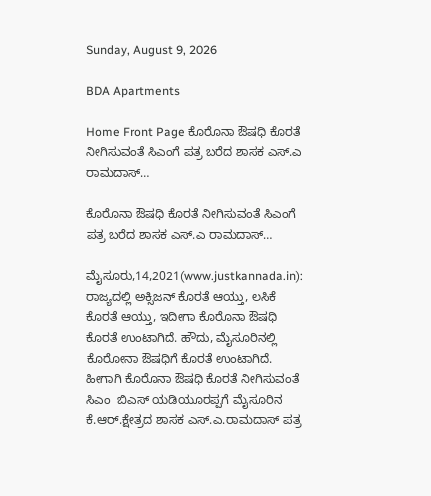Sunday, August 9, 2026

BDA Apartments

Home Front Page ಕೊರೊನಾ‌ ಔಷಧಿ ಕೊರತೆ ನೀಗಿಸುವಂತೆ ಸಿಎಂಗೆ ಪತ್ರ ಬರೆದ ಶಾಸಕ ಎಸ್.ಎ ರಾಮದಾಸ್…

ಕೊರೊನಾ‌ ಔಷಧಿ ಕೊರತೆ ನೀಗಿಸುವಂತೆ ಸಿಎಂಗೆ ಪತ್ರ ಬರೆದ ಶಾಸಕ ಎಸ್.ಎ ರಾಮದಾಸ್…

ಮೈಸೂರು,14,2021(www.justkannada.in):  ರಾಜ್ಯದಲ್ಲಿ ಅಕ್ಸಿಜನ್ ಕೊರತೆ ಆಯ್ತು, ಲಸಿಕೆ ಕೊರತೆ ಆಯ್ತು, ಇದೀಗಾ ಕೊರೊನಾ ಔಷಧಿ ಕೊರತೆ ಉಂಟಾಗಿದೆ. ಹೌದು, ಮೈಸೂರಿನಲ್ಲಿ ಕೊರೋನಾ ಔಷಧಿಗೆ ಕೊರತೆ ಉಂಟಾಗಿದೆ. ಹೀಗಾಗಿ ಕೊರೊನಾ‌ ಔಷಧಿ ಕೊರತೆ ನೀಗಿಸುವಂತೆ ಸಿಎಂ  ಬಿಎಸ್ ಯಡಿಯೂರಪ್ಪಗೆ ಮೈಸೂರಿನ ಕೆ.ಆರ್.ಕ್ಷೇತ್ರದ ಶಾಸಕ ಎಸ್.ಎ.ರಾಮದಾಸ್ ಪತ್ರ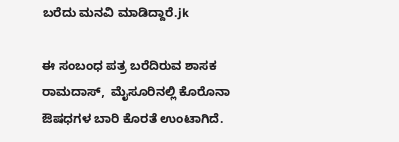ಬರೆದು ಮನವಿ ಮಾಡಿದ್ದಾರೆ.jk

ಈ ಸಂಬಂಧ ಪತ್ರ ಬರೆದಿರುವ ಶಾಸಕ ರಾಮದಾಸ್,  ಮೈಸೂರಿನಲ್ಲಿ‌ ಕೊರೊನಾ‌ ಔಷಧಗಳ ಬಾರಿ ಕೊರತೆ ಉಂಟಾಗಿದೆ.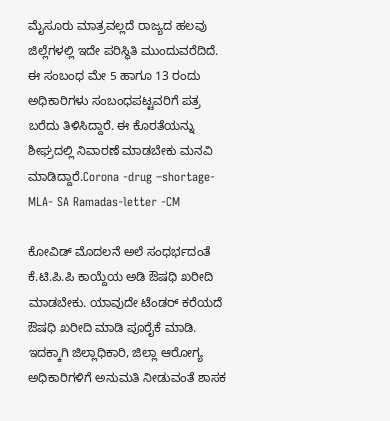ಮೈಸೂರು ಮಾತ್ರವಲ್ಲದೆ ರಾಜ್ಯದ ಹಲವು ಜಿಲ್ಲೆಗಳಲ್ಲಿ ಇದೇ ಪರಿಸ್ಥಿತಿ ಮುಂದುವರೆದಿದೆ. ಈ ಸಂಬಂಧ ಮೇ 5 ಹಾಗೂ 13 ರಂದು ಅಧಿಕಾರಿಗಳು ಸಂಬಂಧಪಟ್ಟವರಿಗೆ ಪತ್ರ ಬರೆದು ತಿಳಿಸಿದ್ದಾರೆ. ಈ ಕೊರತೆಯನ್ನು ಶೀಘ್ರದಲ್ಲಿ ನಿವಾರಣೆ ಮಾಡಬೇಕು ಮನವಿ ಮಾಡಿದ್ದಾರೆ.Corona -drug –shortage-MLA- SA Ramadas-letter -CM

ಕೋವಿಡ್ ಮೊದಲನೆ ಅಲೆ ಸಂಧರ್ಭದಂತೆ ಕೆ.ಟಿ.ಪಿ.ಪಿ ಕಾಯ್ದೆಯ ಅಡಿ ಔಷಧಿ ಖರೀದಿ ಮಾಡಬೇಕು. ಯಾವುದೇ ಟೆಂಡರ್ ಕರೆಯದೆ ಔಷಧಿ ಖರೀದಿ‌ ಮಾಡಿ ಪೂರೈಕೆ ಮಾಡಿ. ಇದಕ್ಕಾಗಿ ಜಿಲ್ಲಾಧಿಕಾರಿ, ಜಿಲ್ಲಾ ಆರೋಗ್ಯ ಅಧಿಕಾರಿಗಳಿಗೆ ಅನುಮತಿ ನೀಡುವಂತೆ ಶಾಸಕ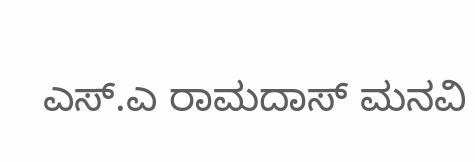ಎಸ್.ಎ ರಾಮದಾಸ್ ಮನವಿ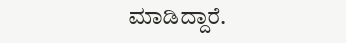ಮಾಡಿದ್ದಾರೆ.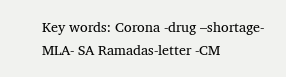Key words: Corona -drug –shortage-MLA- SA Ramadas-letter -CM